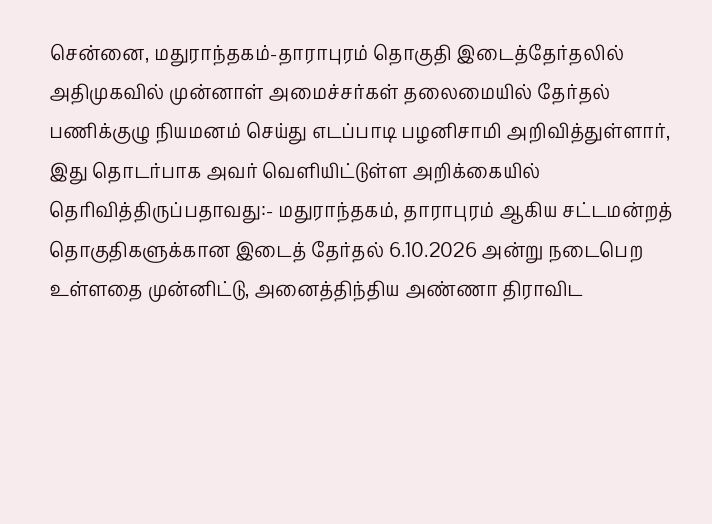சென்னை, மதுராந்தகம்-தாராபுரம் தொகுதி இடைத்தேர்தலில் அதிமுகவில் முன்னாள் அமைச்சர்கள் தலைமையில் தேர்தல் பணிக்குழு நியமனம் செய்து எடப்பாடி பழனிசாமி அறிவித்துள்ளார், இது தொடர்பாக அவர் வெளியிட்டுள்ள அறிக்கையில் தெரிவித்திருப்பதாவது:- மதுராந்தகம், தாராபுரம் ஆகிய சட்டமன்றத் தொகுதிகளுக்கான இடைத் தேர்தல் 6.10.2026 அன்று நடைபெற உள்ளதை முன்னிட்டு, அனைத்திந்திய அண்ணா திராவிட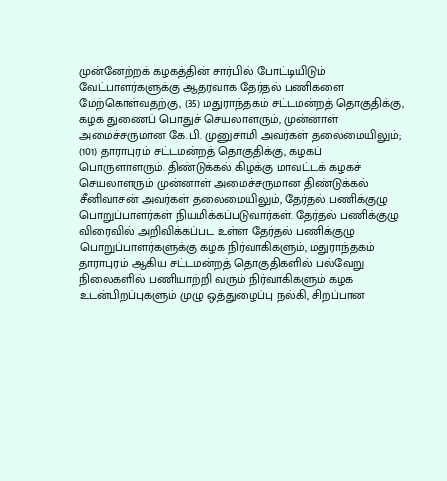முன்னேற்றக் கழகத்தின் சார்பில் போட்டியிடும் வேட்பாளர்களுக்கு ஆதரவாக தேர்தல் பணிகளை மேற்கொள்வதற்கு, (35) மதுராந்தகம் சட்டமன்றத் தொகுதிக்கு, கழக துணைப் பொதுச் செயலாளரும், முன்னாள் அமைச்சருமான கே.பி. முனுசாமி அவர்கள் தலைமையிலும்; (101) தாராபுரம் சட்டமன்றத் தொகுதிக்கு, கழகப் பொருளாளரும். திண்டுக்கல் கிழக்கு மாவட்டக் கழகச் செயலாளரும் முன்னாள் அமைச்சருமான திண்டுக்கல் சீனிவாசன் அவர்கள் தலைமையிலும், தேர்தல் பணிக்குழு பொறுப்பாளர்கள் நியமிக்கப்படுவார்கள். தேர்தல் பணிக்குழு விரைவில் அறிவிக்கப்பட உள்ள தேர்தல் பணிக்குழு பொறுப்பாளர்களுக்கு கழக நிர்வாகிகளும், மதுராந்தகம் தாராபுரம் ஆகிய சட்டமன்றத் தொகுதிகளில் பல்வேறு நிலைகளில் பணியாற்றி வரும் நிர்வாகிகளும் கழக உடன்பிறப்புகளும் முழு ஒத்துழைப்பு நல்கி, சிறப்பான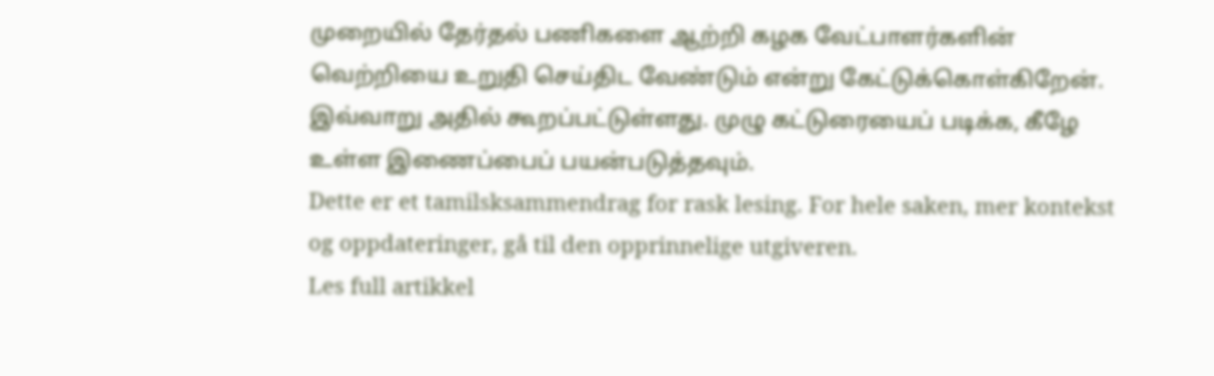முறையில் தேர்தல் பணிகளை ஆற்றி கழக வேட்பாளர்களின் வெற்றியை உறுதி செய்திட வேண்டும் என்று கேட்டுக்கொள்கிறேன். இவ்வாறு அதில் கூறப்பட்டுள்ளது. முழு கட்டுரையைப் படிக்க, கீழே உள்ள இணைப்பைப் பயன்படுத்தவும்.
Dette er et tamilsksammendrag for rask lesing. For hele saken, mer kontekst og oppdateringer, gå til den opprinnelige utgiveren.
Les full artikkel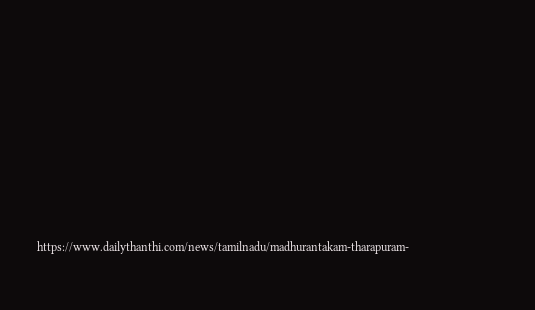https://www.dailythanthi.com/news/tamilnadu/madhurantakam-tharapuram-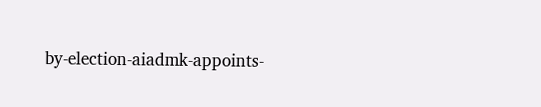by-election-aiadmk-appoints-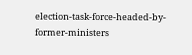election-task-force-headed-by-former-ministers